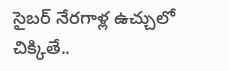సైబర్ నేరగాళ్ల ఉచ్చులో చిక్కితే..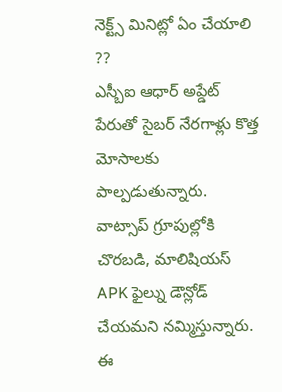నెక్ట్స్ మినిట్లో ఏం చేయాలి ??
ఎస్బీఐ ఆధార్ అప్డేట్ పేరుతో సైబర్ నేరగాళ్లు కొత్త మోసాలకు పాల్పడుతున్నారు. వాట్సాప్ గ్రూపుల్లోకి చొరబడి, మాలిషియస్ APK ఫైల్ను డౌన్లోడ్ చేయమని నమ్మిస్తున్నారు. ఈ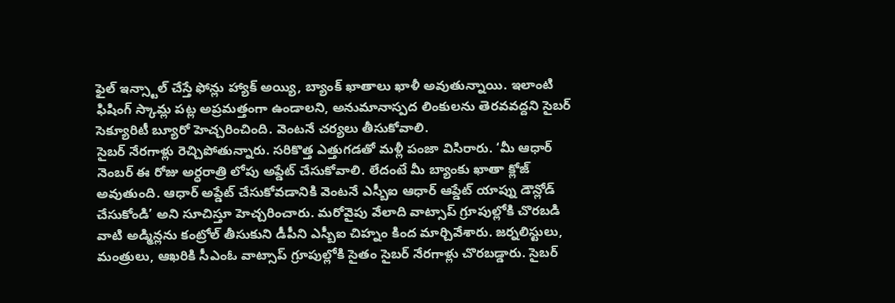ఫైల్ ఇన్స్టాల్ చేస్తే ఫోన్లు హ్యాక్ అయ్యి, బ్యాంక్ ఖాతాలు ఖాళీ అవుతున్నాయి. ఇలాంటి ఫిషింగ్ స్కామ్ల పట్ల అప్రమత్తంగా ఉండాలని, అనుమానాస్పద లింకులను తెరవవద్దని సైబర్ సెక్యూరిటీ బ్యూరో హెచ్చరించింది. వెంటనే చర్యలు తీసుకోవాలి.
సైబర్ నేరగాళ్లు రెచ్చిపోతున్నారు. సరికొత్త ఎత్తుగడతో మళ్లీ పంజా విసిరారు. ‘మీ ఆధార్ నెంబర్ ఈ రోజు అర్ధరాత్రి లోపు అప్డేట్ చేసుకోవాలి. లేదంటే మీ బ్యాంకు ఖాతా క్లోజ్ అవుతుంది. ఆధార్ అప్డేట్ చేసుకోవడానికి వెంటనే ఎస్బీఐ ఆధార్ ఆప్డేట్ యాప్ను డౌన్లోడ్ చేసుకోండి’ అని సూచిస్తూ హెచ్చరించారు. మరోవైపు వేలాది వాట్సాప్ గ్రూపుల్లోకి చొరబడి వాటి అడ్మిన్లను కంట్రోల్ తీసుకుని డీపీని ఎస్బీఐ చిహ్నం కింద మార్చివేశారు. జర్నలిస్టులు, మంత్రులు, ఆఖరికి సీఎంఓ వాట్సాప్ గ్రూపుల్లోకి సైతం సైబర్ నేరగాళ్లు చొరబడ్డారు. సైబర్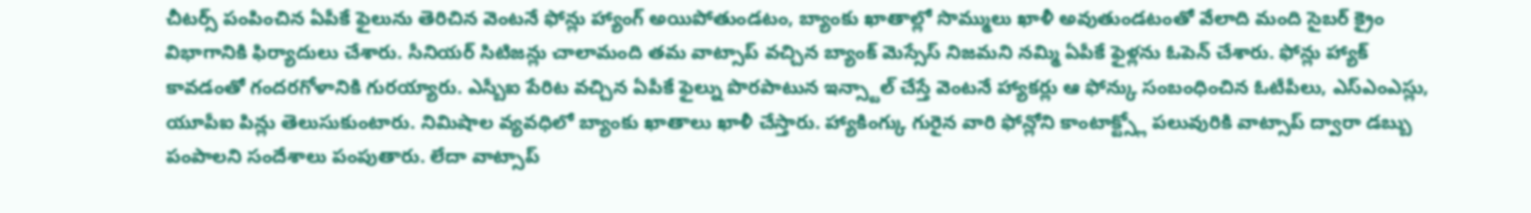చీటర్స్ పంపించిన ఏపీకే ఫైలును తెరిచిన వెంటనే ఫోన్లు హ్యాంగ్ అయిపోతుండటం, బ్యాంకు ఖాతాల్లో సొమ్ములు ఖాళీ అవుతుండటంతో వేలాది మంది సైబర్ క్రైం విభాగానికి ఫిర్యాదులు చేశారు. సీనియర్ సిటిజన్లు చాలామంది తమ వాట్సాప్ వచ్చిన బ్యాంక్ మెస్సేస్ నిజమని నమ్మి ఏపీకే ఫైళ్లను ఓపెన్ చేశారు. ఫోన్లు హ్యాక్ కావడంతో గందరగోళానికి గురయ్యారు. ఎస్బీఐ పేరిట వచ్చిన ఏపీకే ఫైల్ను పొరపాటున ఇన్స్టాల్ చేస్తే వెంటనే హ్యాకర్లు ఆ ఫోన్కు సంబంధించిన ఓటీపీలు, ఎస్ఎంఎస్లు, యూపీఐ పిన్లు తెలుసుకుంటారు. నిమిషాల వ్యవధిలో బ్యాంకు ఖాతాలు ఖాళీ చేస్తారు. హ్యాకింగ్కు గురైన వారి ఫోన్లోని కాంటాక్ట్స్లో పలువురికి వాట్సాప్ ద్వారా డబ్బు పంపాలని సందేశాలు పంపుతారు. లేదా వాట్సాప్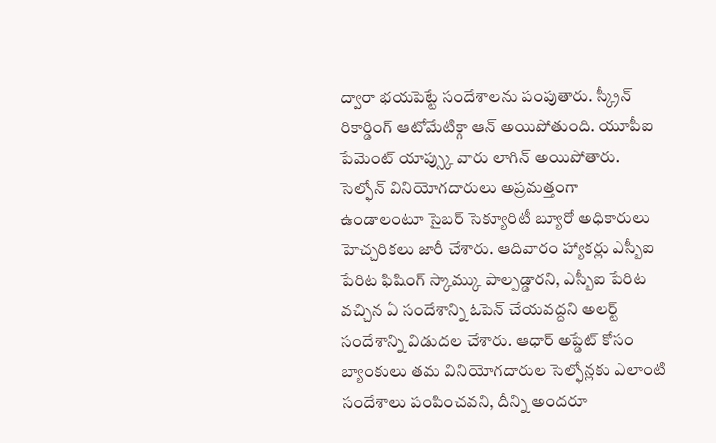ద్వారా భయపెట్టే సందేశాలను పంపుతారు. స్క్రీన్ రికార్డింగ్ ఆటోమేటిక్గా ఆన్ అయిపోతుంది. యూపీఐ పేమెంట్ యాప్స్కు వారు లాగిన్ అయిపోతారు. సెల్ఫోన్ వినియోగదారులు అప్రమత్తంగా ఉండాలంటూ సైబర్ సెక్యూరిటీ బ్యూరో అధికారులు హెచ్చరికలు జారీ చేశారు. ఆదివారం హ్యాకర్లు ఎస్బీఐ పేరిట ఫిషింగ్ స్కామ్కు పాల్పడ్డారని, ఎస్బీఐ పేరిట వచ్చిన ఏ సందేశాన్ని ఓపెన్ చేయవద్దని అలర్ట్ సందేశాన్ని విడుదల చేశారు. ఆధార్ అప్డేట్ కోసం బ్యాంకులు తమ వినియోగదారుల సెల్ఫోన్లకు ఎలాంటి సందేశాలు పంపించవని, దీన్ని అందరూ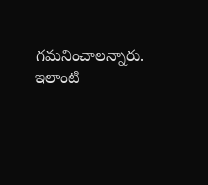గమనించాలన్నారు. ఇలాంటి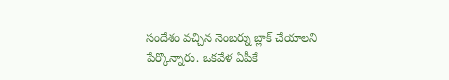సందేశం వచ్చిన నెంబర్ను బ్లాక్ చేయాలని పేర్కొన్నారు. ఒకవేళ ఏపీకే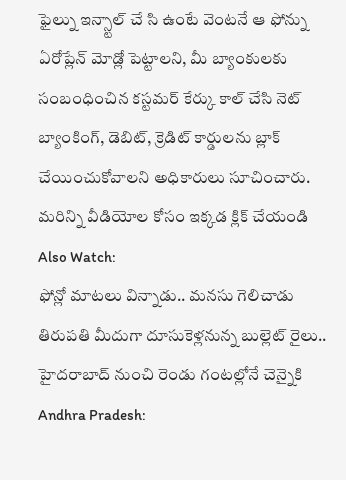ఫైల్ను ఇన్స్టాల్ చే సి ఉంటే వెంటనే ఆ ఫోన్ను ఏరోప్లేన్ మోడ్లో పెట్టాలని, మీ బ్యాంకులకు సంబంధించిన కస్టమర్ కేర్కు కాల్ చేసి నెట్ బ్యాంకింగ్, డెబిట్, క్రెడిట్ కార్డులను బ్లాక్ చేయించుకోవాలని అధికారులు సూచించారు.
మరిన్ని వీడియోల కోసం ఇక్కడ క్లిక్ చేయండి
Also Watch:
ఫోన్లో మాటలు విన్నాడు.. మనసు గెలిచాడు
తిరుపతి మీదుగా దూసుకెళ్లనున్న బుల్లెట్ రైలు.. హైదరాబాద్ నుంచి రెండు గంటల్లోనే చెన్నైకి
Andhra Pradesh: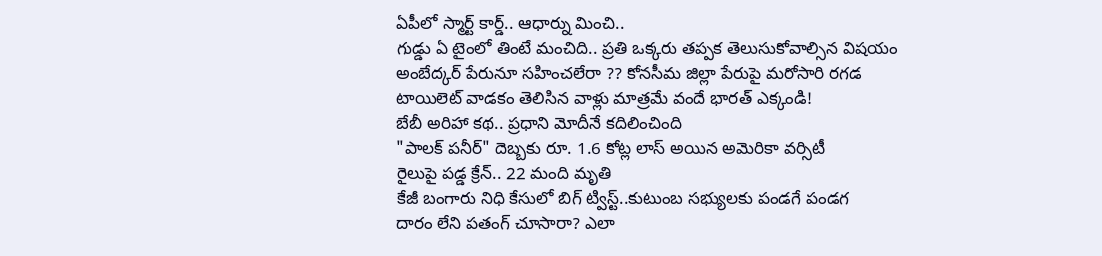ఏపీలో స్మార్ట్ కార్డ్.. ఆధార్ను మించి..
గుడ్డు ఏ టైంలో తింటే మంచిది.. ప్రతి ఒక్కరు తప్పక తెలుసుకోవాల్సిన విషయం
అంబేద్కర్ పేరునూ సహించలేరా ?? కోనసీమ జిల్లా పేరుపై మరోసారి రగడ
టాయిలెట్ వాడకం తెలిసిన వాళ్లు మాత్రమే వందే భారత్ ఎక్కండి!
బేబీ అరిహా కథ.. ప్రధాని మోదీనే కదిలించింది
"పాలక్ పనీర్" దెబ్బకు రూ. 1.6 కోట్ల లాస్ అయిన అమెరికా వర్సిటీ
రైలుపై పడ్డ క్రేన్.. 22 మంది మృతి
కేజీ బంగారు నిధి కేసులో బిగ్ ట్విస్ట్..కుటుంబ సభ్యులకు పండగే పండగ
దారం లేని పతంగ్ చూసారా? ఎలా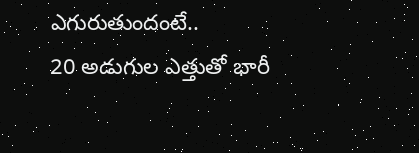ఎగురుతుందంటే..
20 అడుగుల ఎత్తుతో భారీ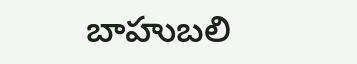బాహుబలి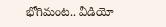భోగిమంట.. వీడియో